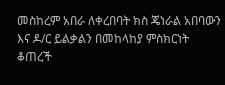መስከረም አበራ ለቀረበባት ክስ ጄነራል አበባውን እና ዶ/ር ይልቃልን በመከላከያ ምስክርነት ቆጠረች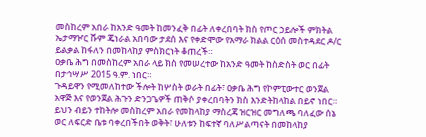መስከረም አበራ ከአንድ ዓመት ከመንፈቅ በፊት ለቀረበባት ክስ የጦር ኃይሎች ምክትል ኤታማዦር ሹም ጄነራል አበባው ታደሰ እና የቀድሞው የአማራ ክልል ርዕሰ መስተዳደር ዶ/ር ይልቃል ከፋለን በመከላከያ ምስክርነት ቆጠረች።
ዐቃቤ ሕግ በመስከረም አበራ ላይ ክስ የመሠረተው ከአንድ ዓመት ከስድስት ወር በፊት በታኅሣሥ 2015 ዓ.ም. ነበር።
ጉዳይዋን የሚመለከተው ችሎት ከሦስት ወራት በፊት፣ ዐቃቤ ሕግ የኮምፒውተር ወንጀል አዋጅ እና የወንጀል ሕጉን ድንጋጌዎች ጠቅሶ ያቀረበባትን ክስ እንድትከላከል በይኖ ነበር።
ይህን ብይን ተከትሎ መስከረም አበራ የመከላከያ ማስረጃ ዝርዝር መግለጫ ባለፈው ሰኔ ወር ለፍርድ ቤቱ ባቀረበችበት ወቅት፣ ሁለቱን ከፍተኛ ባለሥልጣናት በመከላከያ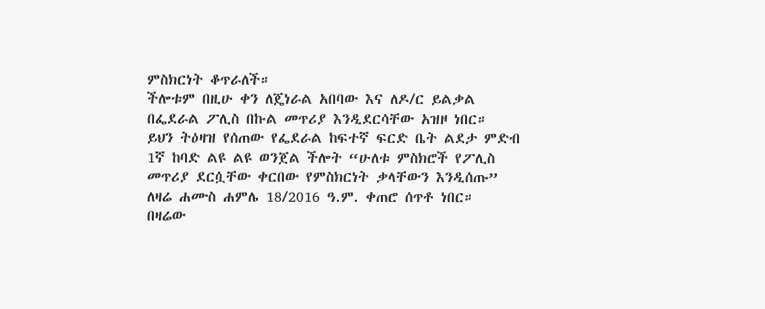ምስክርነት ቆጥራለች።
ችሎቱም በዚሁ ቀን ለጄነራል አበባው እና ለዶ/ር ይልቃል በፌደራል ፖሊስ በኩል መጥሪያ እንዲደርሳቸው አዝዞ ነበር።
ይህን ትዕዛዝ የሰጠው የፌደራል ከፍተኛ ፍርድ ቤት ልደታ ምድብ 1ኛ ከባድ ልዩ ልዩ ወንጀል ችሎት “ሁለቱ ምስክሮች የፖሊስ መጥሪያ ደርሷቸው ቀርበው የምስክርነት ቃላቸውን እንዲሰጡ” ለዛሬ ሐሙስ ሐምሌ 18/2016 ዓ.ም. ቀጠሮ ሰጥቶ ነበር።
በዛሬው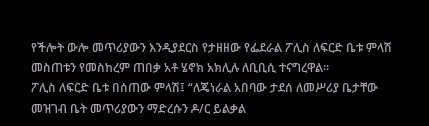የችሎት ውሎ መጥሪያውን እንዲያደርስ የታዘዘው የፌደራል ፖሊስ ለፍርድ ቤቱ ምላሽ መስጠቱን የመስከረም ጠበቃ አቶ ሄኖክ አክሊሉ ለቢቢሲ ተናግረዋል።
ፖሊስ ለፍርድ ቤቱ በሰጠው ምላሽ፤ “ለጄነራል አበባው ታደሰ ለመሥሪያ ቤታቸው መዝገብ ቤት መጥሪያውን ማድረሱን ዶ/ር ይልቃል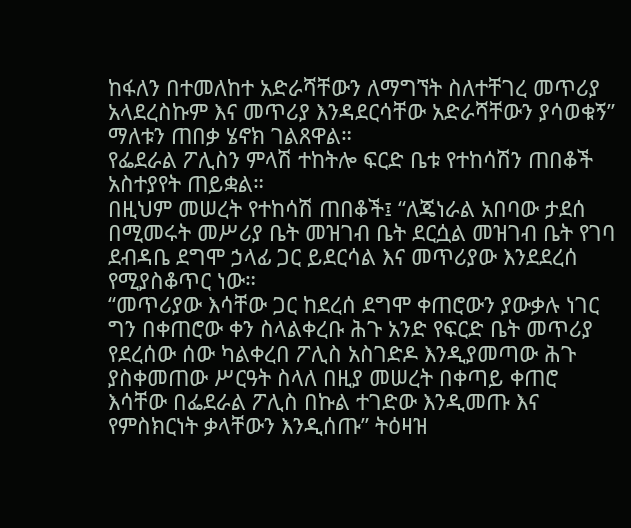ከፋለን በተመለከተ አድራሻቸውን ለማግኘት ስለተቸገረ መጥሪያ አላደረስኩም እና መጥሪያ እንዳደርሳቸው አድራሻቸውን ያሳወቁኝ” ማለቱን ጠበቃ ሄኖክ ገልጸዋል።
የፌደራል ፖሊስን ምላሽ ተከትሎ ፍርድ ቤቱ የተከሳሽን ጠበቆች አስተያየት ጠይቋል።
በዚህም መሠረት የተከሳሽ ጠበቆች፤ “ለጄነራል አበባው ታደሰ በሚመሩት መሥሪያ ቤት መዝገብ ቤት ደርሷል መዝገብ ቤት የገባ ደብዳቤ ደግሞ ኃላፊ ጋር ይደርሳል እና መጥሪያው እንደደረሰ የሚያስቆጥር ነው።
“መጥሪያው እሳቸው ጋር ከደረሰ ደግሞ ቀጠሮውን ያውቃሉ ነገር ግን በቀጠሮው ቀን ስላልቀረቡ ሕጉ አንድ የፍርድ ቤት መጥሪያ የደረሰው ሰው ካልቀረበ ፖሊስ አስገድዶ እንዲያመጣው ሕጉ ያስቀመጠው ሥርዓት ስላለ በዚያ መሠረት በቀጣይ ቀጠሮ እሳቸው በፌደራል ፖሊስ በኩል ተገድው እንዲመጡ እና የምስክርነት ቃላቸውን እንዲሰጡ” ትዕዛዝ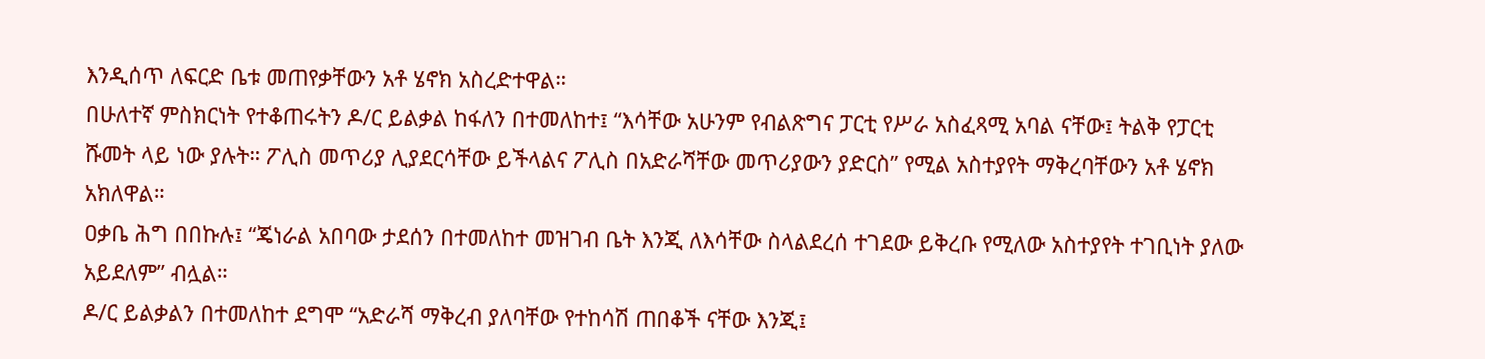እንዲሰጥ ለፍርድ ቤቱ መጠየቃቸውን አቶ ሄኖክ አስረድተዋል።
በሁለተኛ ምስክርነት የተቆጠሩትን ዶ/ር ይልቃል ከፋለን በተመለከተ፤ “እሳቸው አሁንም የብልጽግና ፓርቲ የሥራ አስፈጻሚ አባል ናቸው፤ ትልቅ የፓርቲ ሹመት ላይ ነው ያሉት። ፖሊስ መጥሪያ ሊያደርሳቸው ይችላልና ፖሊስ በአድራሻቸው መጥሪያውን ያድርስ” የሚል አስተያየት ማቅረባቸውን አቶ ሄኖክ አክለዋል።
ዐቃቤ ሕግ በበኩሉ፤ “ጄነራል አበባው ታደሰን በተመለከተ መዝገብ ቤት እንጂ ለእሳቸው ስላልደረሰ ተገደው ይቅረቡ የሚለው አስተያየት ተገቢነት ያለው አይደለም” ብሏል።
ዶ/ር ይልቃልን በተመለከተ ደግሞ “አድራሻ ማቅረብ ያለባቸው የተከሳሽ ጠበቆች ናቸው እንጂ፤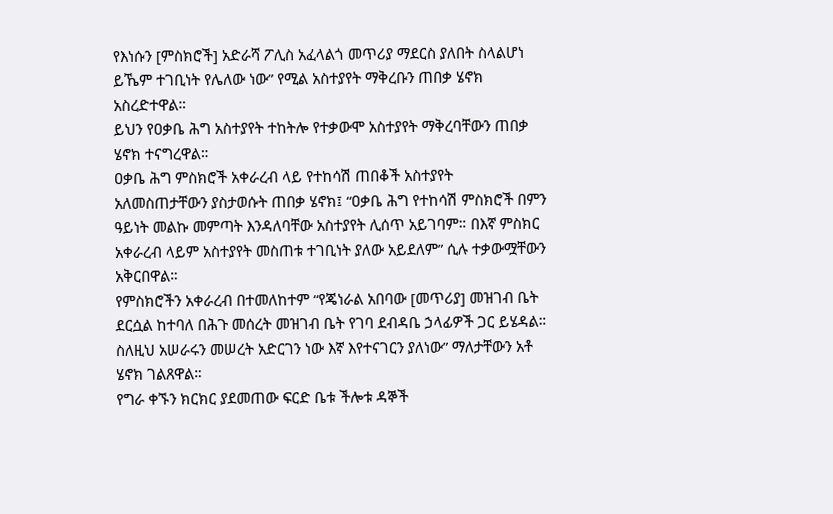የእነሱን [ምስክሮች] አድራሻ ፖሊስ አፈላልጎ መጥሪያ ማደርስ ያለበት ስላልሆነ ይኼም ተገቢነት የሌለው ነው” የሚል አስተያየት ማቅረቡን ጠበቃ ሄኖክ አስረድተዋል።
ይህን የዐቃቤ ሕግ አስተያየት ተከትሎ የተቃውሞ አስተያየት ማቅረባቸውን ጠበቃ ሄኖክ ተናግረዋል።
ዐቃቤ ሕግ ምስክሮች አቀራረብ ላይ የተከሳሽ ጠበቆች አስተያየት አለመስጠታቸውን ያስታወሱት ጠበቃ ሄኖክ፤ “ዐቃቤ ሕግ የተከሳሽ ምስክሮች በምን ዓይነት መልኩ መምጣት እንዳለባቸው አስተያየት ሊሰጥ አይገባም። በእኛ ምስክር አቀራረብ ላይም አስተያየት መስጠቱ ተገቢነት ያለው አይደለም” ሲሉ ተቃውሟቸውን አቅርበዋል።
የምስክሮችን አቀራረብ በተመለከተም “የጄነራል አበባው [መጥሪያ] መዝገብ ቤት ደርሷል ከተባለ በሕጉ መሰረት መዝገብ ቤት የገባ ደብዳቤ ኃላፊዎች ጋር ይሄዳል። ስለዚህ አሠራሩን መሠረት አድርገን ነው እኛ እየተናገርን ያለነው” ማለታቸውን አቶ ሄኖክ ገልጸዋል።
የግራ ቀኙን ክርክር ያደመጠው ፍርድ ቤቱ ችሎቱ ዳኞች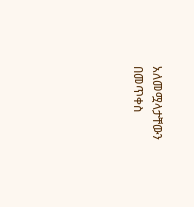አለመሟላታቸውን በመጥቀስ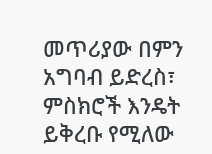መጥሪያው በምን አግባብ ይድረስ፣ ምስክሮች እንዴት ይቅረቡ የሚለው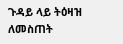ጉዳይ ላይ ትዕዛዝ ለመስጠት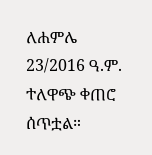ለሐምሌ 23/2016 ዓ.ም. ተለዋጭ ቀጠሮ ሰጥቷል።